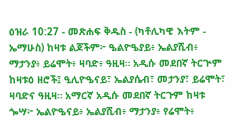ዕዝራ 10:27 - መጽሐፍ ቅዱስ - (ካቶሊካዊ እትም - ኤማሁስ) ከዛቱ ልጆችም፦ ዔልዮዔያይ፥ ኤልያሺብ፥ ማታንያ፥ ይሬሞት፥ ዛባድ፥ ዓዚዛ። አዲሱ መደበኛ ትርጒም ከዛቱዕ ዘሮች፤ ዒሊዮዔናይ፣ ኤልያሴብ፣ መታንያ፣ ይሬሞት፣ ዛባድና ዓዚዛ። አማርኛ አዲሱ መደበኛ ትርጉም ከዛቱ ጐሣ፦ ኤልዮዔናይ፥ ኤልያሺብ፥ ማታንያ፥ የሬሞት፥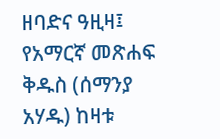ዘባድና ዓዚዛ፤ የአማርኛ መጽሐፍ ቅዱስ (ሰማንያ አሃዱ) ከዛቱ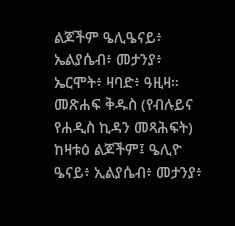ልጆችም ዔሊዔናይ፥ ኤልያሴብ፥ መታንያ፥ ኤርሞት፥ ዛባድ፥ ዓዚዛ። መጽሐፍ ቅዱስ (የብሉይና የሐዲስ ኪዳን መጻሕፍት) ከዛቱዕ ልጆችም፤ ዔሊዮ ዔናይ፥ ኢልያሴብ፥ መታንያ፥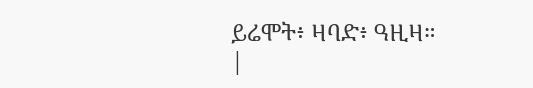ይሬሞት፥ ዛባድ፥ ዓዚዛ። |